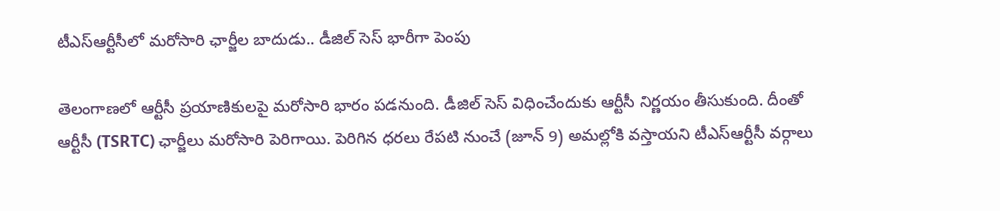టీఎస్‌ఆర్టీసీలో మరోసారి ఛార్జీల బాదుడు.. డీజిల్ సెస్ భారీగా పెంపు

తెలంగాణలో ఆర్టీసీ ప్రయాణికులపై మరోసారి భారం పడనుంది. డీజిల్‌ సెస్‌ విధించేందుకు ఆర్టీసీ నిర్ణయం తీసుకుంది. దీంతో ఆర్టీసీ (TSRTC) ఛార్జీలు మరోసారి పెరిగాయి. పెరిగిన ధరలు రేపటి నుంచే (జూన్ 9) అమల్లోకి వస్తాయని టీఎస్‌ఆర్టీసీ వర్గాలు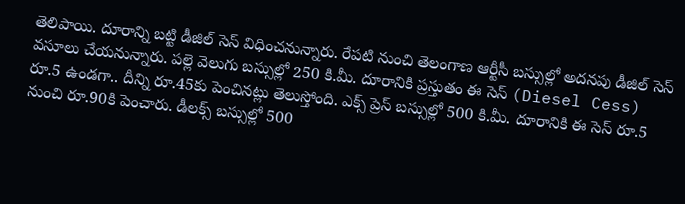తెలిపాయి. దూరాన్ని బట్టి డీజిల్ సెస్ విధించనున్నారు. రేపటి నుంచి తెలంగాణ ఆర్టీసీ బస్సుల్లో అదన‌పు డీజిల్ సెస్ వసూలు చేయనున్నారు. ప‌ల్లె వెలుగు బస్సుల్లో 250 కి.మీ. దూరానికి ప్రస్తుతం ఈ సెస్ (Diesel Cess) రూ.5 ఉండగా.. దీన్ని రూ.45కు పెంచినట్లు తెలుస్తోంది. ఎక్స్ ప్రెస్‌ బస్సుల్లో 500 కి.మీ. దూరానికి ఈ సెస్ రూ.5 నుంచి రూ.90కి పెంచారు. డీల‌క్స్‌ బస్సుల్లో 500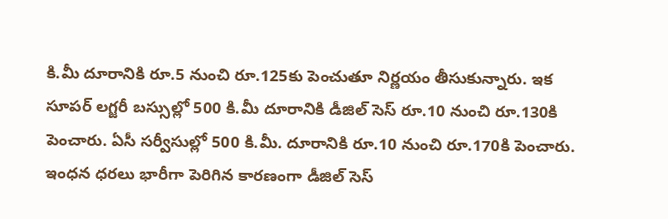కి.మీ దూరానికి రూ.5 నుంచి రూ.125కు పెంచుతూ నిర్ణయం తీసుకున్నారు. ఇక సూప‌ర్ ల‌గ్జరీ బస్సుల్లో 500 కి.మీ దూరానికి డీజిల్ సెస్ రూ.10 నుంచి రూ.130కి పెంచారు. ఏసీ స‌ర్వీసుల్లో 500 కి.మీ. దూరానికి రూ.10 నుంచి రూ.170కి పెంచారు. ఇంధన ధరలు భారీగా పెరిగిన కారణంగా డీజిల్ సెస్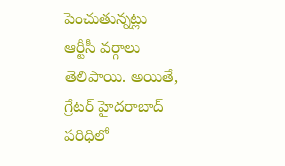పెంచుతున్నట్లు ఆర్టీసీ వర్గాలు తెలిపాయి. అయితే, గ్రేటర్ హైదరాబాద్ పరిధిలో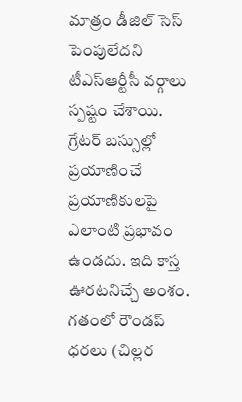మాత్రం డీజిల్ సెస్ పెంపులేదని టీఎస్‌ఆర్టీసీ వర్గాలు స్పష్టం చేశాయి. గ్రేటర్ బస్సుల్లో ప్రయాణించే ప్రయాణికులపై ఎలాంటి ప్రభావం ఉండదు. ఇది కాస్త ఊరటనిచ్చే అంశం. గతంలో రౌండప్‌ ధరలు (చిల్లర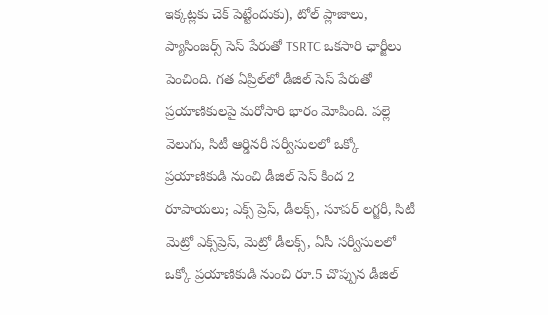ఇక్కట్లకు చెక్ పెట్టేందుకు), టోల్‌ ప్లాజాలు, ప్యాసింజర్స్‌ సెస్‌ పేరుతో TSRTC ఒకసారి ఛార్జీలు పెంచింది. గత ఏప్రిల్‌లో డీజిల్‌ సెస్‌ పేరుతో ప్రయాణికులపై మరోసారి భారం మోపింది. పల్లె వెలుగు, సిటీ ఆర్డినరీ సర్వీసులలో ఒక్కో ప్రయాణికుడి నుంచి డీజిల్‌ సెస్‌ కింద 2 రూపాయలు; ఎక్స్‌ ప్రెస్, డీలక్స్‌, సూపర్‌ లగ్జరీ, సిటీ మెట్రో ఎక్స్‌ప్రెస్‌, మెట్రో డీలక్స్‌, ఏసీ సర్వీసులలో ఒక్కో ప్రయాణికుడి నుంచి రూ.5 చొప్పున డీజిల్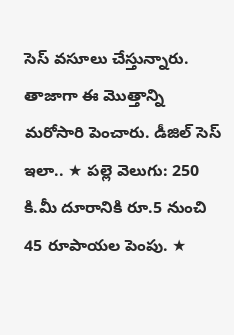సెస్ వసూలు చేస్తున్నారు. తాజాగా ఈ మొత్తాన్ని మరోసారి పెంచారు. డీజిల్ సెస్ ఇలా.. ★ ప‌ల్లె వెలుగు: 250 కి.మీ దూరానికి రూ.5 నుంచి 45 రూపాయల పెంపు. ★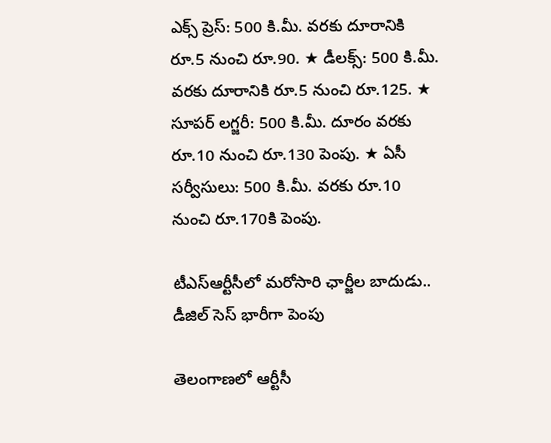ఎక్స్ ప్రెస్‌: 500 కి.మీ. వరకు దూరానికి రూ.5 నుంచి రూ.90. ★ డీల‌క్స్‌: 500 కి.మీ. వరకు దూరానికి రూ.5 నుంచి రూ.125. ★ సూప‌ర్ ల‌గ్జరీ: 500 కి.మీ. దూరం వరకు రూ.10 నుంచి రూ.130 పెంపు. ★ ఏసీ స‌ర్వీసులు: 500 కి.మీ. వరకు రూ.10 నుంచి రూ.170కి పెంపు.

టీఎస్‌ఆర్టీసీలో మరోసారి ఛార్జీల బాదుడు.. డీజిల్ సెస్ భారీగా పెంపు

తెలంగాణలో ఆర్టీసీ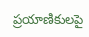ప్రయాణికులపై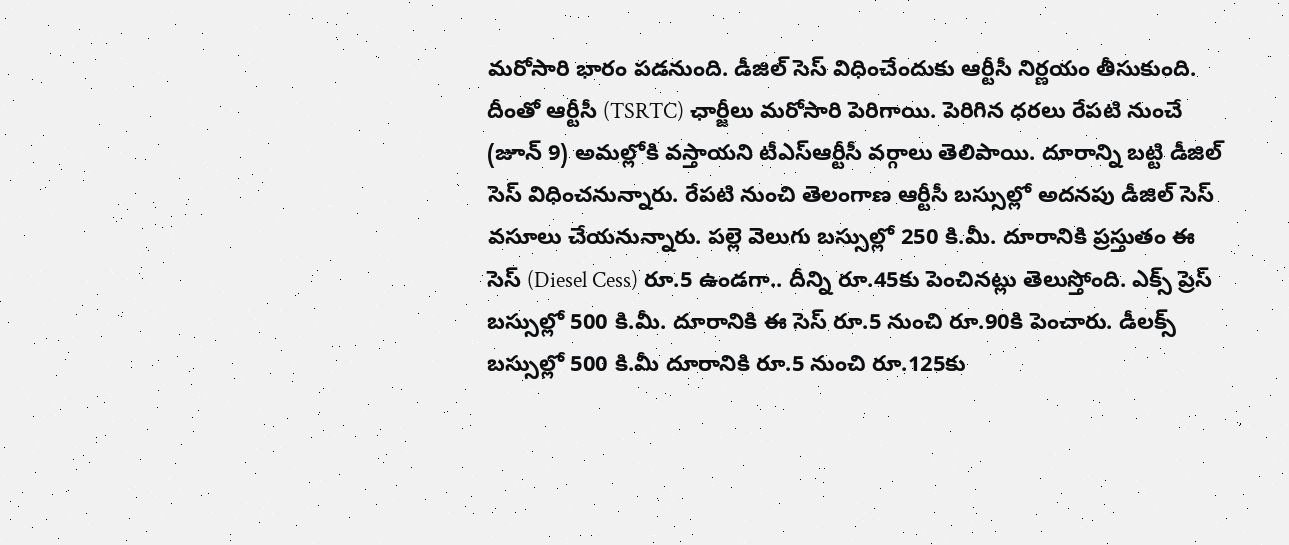మరోసారి భారం పడనుంది. డీజిల్‌ సెస్‌ విధించేందుకు ఆర్టీసీ నిర్ణయం తీసుకుంది. దీంతో ఆర్టీసీ (TSRTC) ఛార్జీలు మరోసారి పెరిగాయి. పెరిగిన ధరలు రేపటి నుంచే (జూన్ 9) అమల్లోకి వస్తాయని టీఎస్‌ఆర్టీసీ వర్గాలు తెలిపాయి. దూరాన్ని బట్టి డీజిల్ సెస్ విధించనున్నారు. రేపటి నుంచి తెలంగాణ ఆర్టీసీ బస్సుల్లో అదన‌పు డీజిల్ సెస్ వసూలు చేయనున్నారు. ప‌ల్లె వెలుగు బస్సుల్లో 250 కి.మీ. దూరానికి ప్రస్తుతం ఈ సెస్ (Diesel Cess) రూ.5 ఉండగా.. దీన్ని రూ.45కు పెంచినట్లు తెలుస్తోంది. ఎక్స్ ప్రెస్‌ బస్సుల్లో 500 కి.మీ. దూరానికి ఈ సెస్ రూ.5 నుంచి రూ.90కి పెంచారు. డీల‌క్స్‌ బస్సుల్లో 500 కి.మీ దూరానికి రూ.5 నుంచి రూ.125కు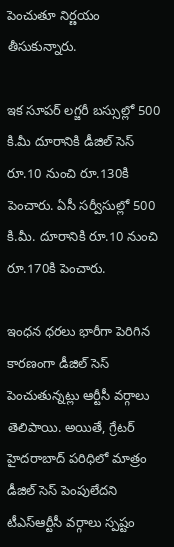పెంచుతూ నిర్ణయం తీసుకున్నారు.

ఇక సూప‌ర్ ల‌గ్జరీ బస్సుల్లో 500 కి.మీ దూరానికి డీజిల్ సెస్ రూ.10 నుంచి రూ.130కి పెంచారు. ఏసీ స‌ర్వీసుల్లో 500 కి.మీ. దూరానికి రూ.10 నుంచి రూ.170కి పెంచారు.

ఇంధన ధరలు భారీగా పెరిగిన కారణంగా డీజిల్ సెస్ పెంచుతున్నట్లు ఆర్టీసీ వర్గాలు తెలిపాయి. అయితే, గ్రేటర్ హైదరాబాద్ పరిధిలో మాత్రం డీజిల్ సెస్ పెంపులేదని టీఎస్‌ఆర్టీసీ వర్గాలు స్పష్టం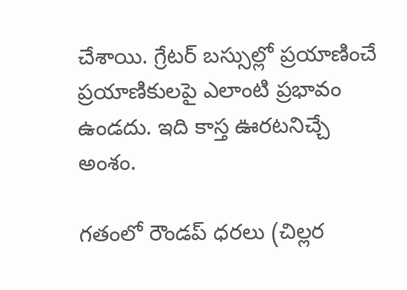చేశాయి. గ్రేటర్ బస్సుల్లో ప్రయాణించే ప్రయాణికులపై ఎలాంటి ప్రభావం ఉండదు. ఇది కాస్త ఊరటనిచ్చే అంశం.

గతంలో రౌండప్‌ ధరలు (చిల్లర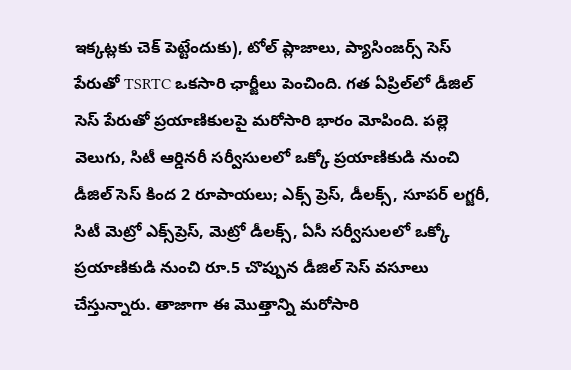ఇక్కట్లకు చెక్ పెట్టేందుకు), టోల్‌ ప్లాజాలు, ప్యాసింజర్స్‌ సెస్‌ పేరుతో TSRTC ఒకసారి ఛార్జీలు పెంచింది. గత ఏప్రిల్‌లో డీజిల్‌ సెస్‌ పేరుతో ప్రయాణికులపై మరోసారి భారం మోపింది. పల్లె వెలుగు, సిటీ ఆర్డినరీ సర్వీసులలో ఒక్కో ప్రయాణికుడి నుంచి డీజిల్‌ సెస్‌ కింద 2 రూపాయలు; ఎక్స్‌ ప్రెస్, డీలక్స్‌, సూపర్‌ లగ్జరీ, సిటీ మెట్రో ఎక్స్‌ప్రెస్‌, మెట్రో డీలక్స్‌, ఏసీ సర్వీసులలో ఒక్కో ప్రయాణికుడి నుంచి రూ.5 చొప్పున డీజిల్ సెస్ వసూలు చేస్తున్నారు. తాజాగా ఈ మొత్తాన్ని మరోసారి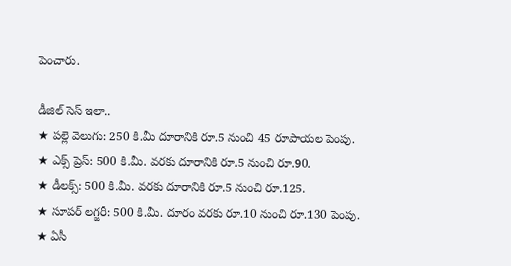పెంచారు.

డీజిల్ సెస్ ఇలా..
★ ప‌ల్లె వెలుగు: 250 కి.మీ దూరానికి రూ.5 నుంచి 45 రూపాయల పెంపు.
★ ఎక్స్ ప్రెస్‌: 500 కి.మీ. వరకు దూరానికి రూ.5 నుంచి రూ.90.
★ డీల‌క్స్‌: 500 కి.మీ. వరకు దూరానికి రూ.5 నుంచి రూ.125.
★ సూప‌ర్ ల‌గ్జరీ: 500 కి.మీ. దూరం వరకు రూ.10 నుంచి రూ.130 పెంపు.
★ ఏసీ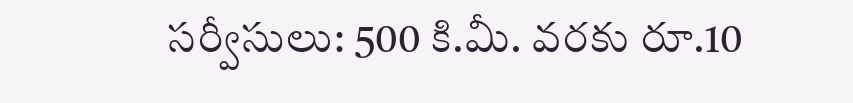స‌ర్వీసులు: 500 కి.మీ. వరకు రూ.10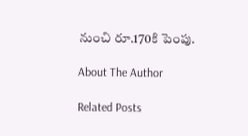నుంచి రూ.170కి పెంపు.

About The Author

Related Posts